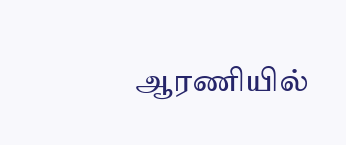ஆரணியில்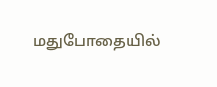மதுபோதையில்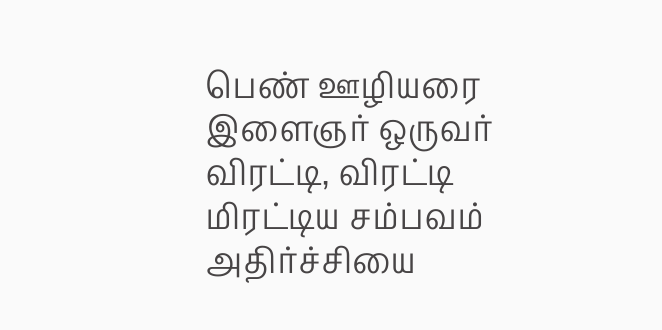பெண் ஊழியரை இளைஞர் ஒருவர் விரட்டி, விரட்டி மிரட்டிய சம்பவம் அதிர்ச்சியை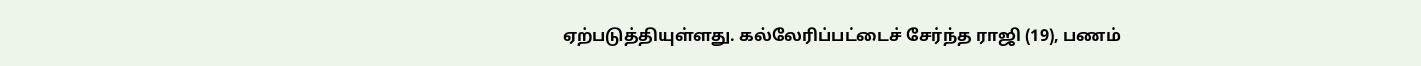ஏற்படுத்தியுள்ளது. கல்லேரிப்பட்டைச் சேர்ந்த ராஜி (19), பணம்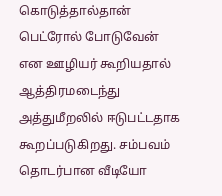கொடுத்தால்தான் பெட்ரோல் போடுவேன் என ஊழியர் கூறியதால் ஆத்திரமடைந்து அத்துமீறலில் ஈடுபட்டதாக கூறப்படுகிறது. சம்பவம் தொடர்பான வீடியோ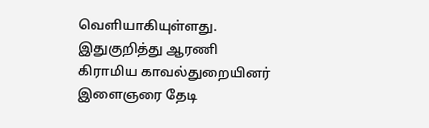வெளியாகியுள்ளது. இதுகுறித்து ஆரணி கிராமிய காவல்துறையினர் இளைஞரை தேடி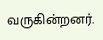வருகின்றனர்.